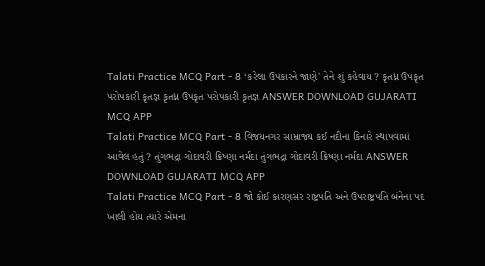Talati Practice MCQ Part - 8 ‘કરેલા ઉપકારને જાણે' તેને શું કહેવાય ? કૃતધ્ન ઉપકૃત પરોપકારી કૃતજ્ઞ કૃતધ્ન ઉપકૃત પરોપકારી કૃતજ્ઞ ANSWER DOWNLOAD GUJARATI MCQ APP
Talati Practice MCQ Part - 8 વિજયનગર સામ્રાજ્ય કઈ નદીના કિનારે સ્થાપવામાં આવેલ હતું ? તુંગભદ્રા ગોદાવરી ક્રિષ્ણા નર્મદા તુંગભદ્રા ગોદાવરી ક્રિષ્ણા નર્મદા ANSWER DOWNLOAD GUJARATI MCQ APP
Talati Practice MCQ Part - 8 જો કોઈ કારણસર રાષ્ટ્રપતિ અને ઉપરાષ્ટ્રપતિ બંનેના પદ ખાલી હોય ત્યારે એમના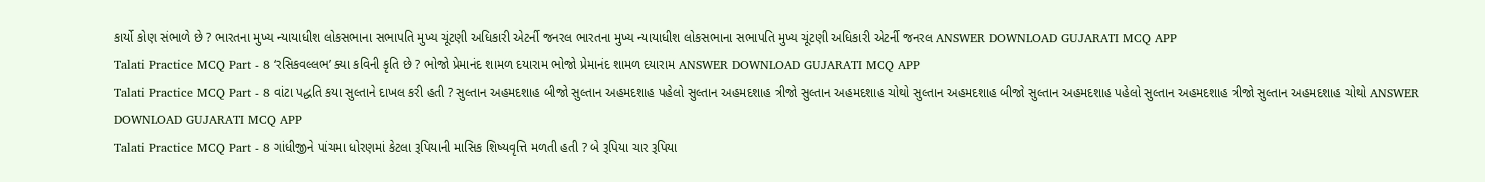કાર્યો કોણ સંભાળે છે ? ભારતના મુખ્ય ન્યાયાધીશ લોકસભાના સભાપતિ મુખ્ય ચૂંટણી અધિકારી એટર્ની જનરલ ભારતના મુખ્ય ન્યાયાધીશ લોકસભાના સભાપતિ મુખ્ય ચૂંટણી અધિકારી એટર્ની જનરલ ANSWER DOWNLOAD GUJARATI MCQ APP
Talati Practice MCQ Part - 8 ‘રસિકવલ્લભ’ ક્યા કવિની કૃતિ છે ? ભોજો પ્રેમાનંદ શામળ દયારામ ભોજો પ્રેમાનંદ શામળ દયારામ ANSWER DOWNLOAD GUJARATI MCQ APP
Talati Practice MCQ Part - 8 વાંટા પદ્ધતિ કયા સુલ્તાને દાખલ કરી હતી ? સુલ્તાન અહમદશાહ બીજો સુલ્તાન અહમદશાહ પહેલો સુલ્તાન અહમદશાહ ત્રીજો સુલ્તાન અહમદશાહ ચોથો સુલ્તાન અહમદશાહ બીજો સુલ્તાન અહમદશાહ પહેલો સુલ્તાન અહમદશાહ ત્રીજો સુલ્તાન અહમદશાહ ચોથો ANSWER DOWNLOAD GUJARATI MCQ APP
Talati Practice MCQ Part - 8 ગાંધીજીને પાંચમા ધોરણમાં કેટલા રૂપિયાની માસિક શિષ્યવૃત્તિ મળતી હતી ? બે રૂપિયા ચાર રૂપિયા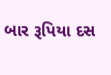બાર રૂપિયા દસ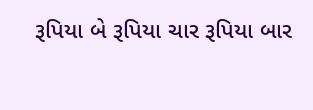રૂપિયા બે રૂપિયા ચાર રૂપિયા બાર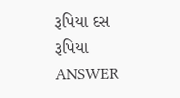રૂપિયા દસ રૂપિયા ANSWER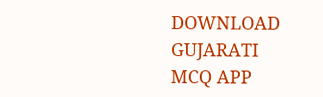DOWNLOAD GUJARATI MCQ APP